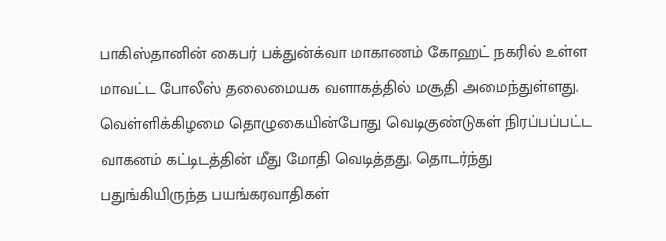பாகிஸ்தானின் கைபர் பக்துன்க்வா மாகாணம் கோஹட் நகரில் உள்ள மாவட்ட போலீஸ் தலைமையக வளாகத்தில் மசூதி அமைந்துள்ளது. வெள்ளிக்கிழமை தொழுகையின்போது வெடிகுண்டுகள் நிரப்பப்பட்ட வாகனம் கட்டிடத்தின் மீது மோதி வெடித்தது. தொடர்ந்து பதுங்கியிருந்த பயங்கரவாதிகள்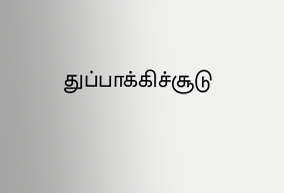துப்பாக்கிச்சூடு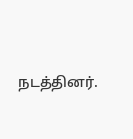நடத்தினர்.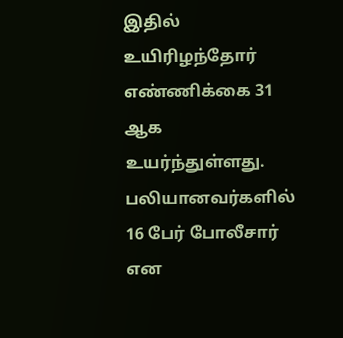இதில் உயிரிழந்தோர் எண்ணிக்கை 31 ஆக உயர்ந்துள்ளது. பலியானவர்களில் 16 பேர் போலீசார் என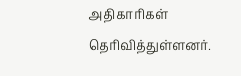அதிகாரிகள் தெரிவித்துள்ளனர்.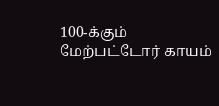100-க்கும் மேற்பட்டோர் காயம்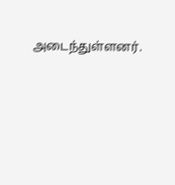அடைந்துள்ளனர்.